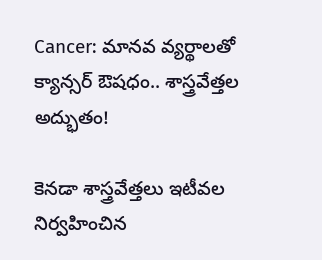Cancer: మానవ వ్యర్థాలతో క్యాన్సర్‌ ఔషధం.. శాస్త్రవేత్తల అద్భుతం!

కెనడా శాస్త్రవేత్తలు ఇటీవల నిర్వహించిన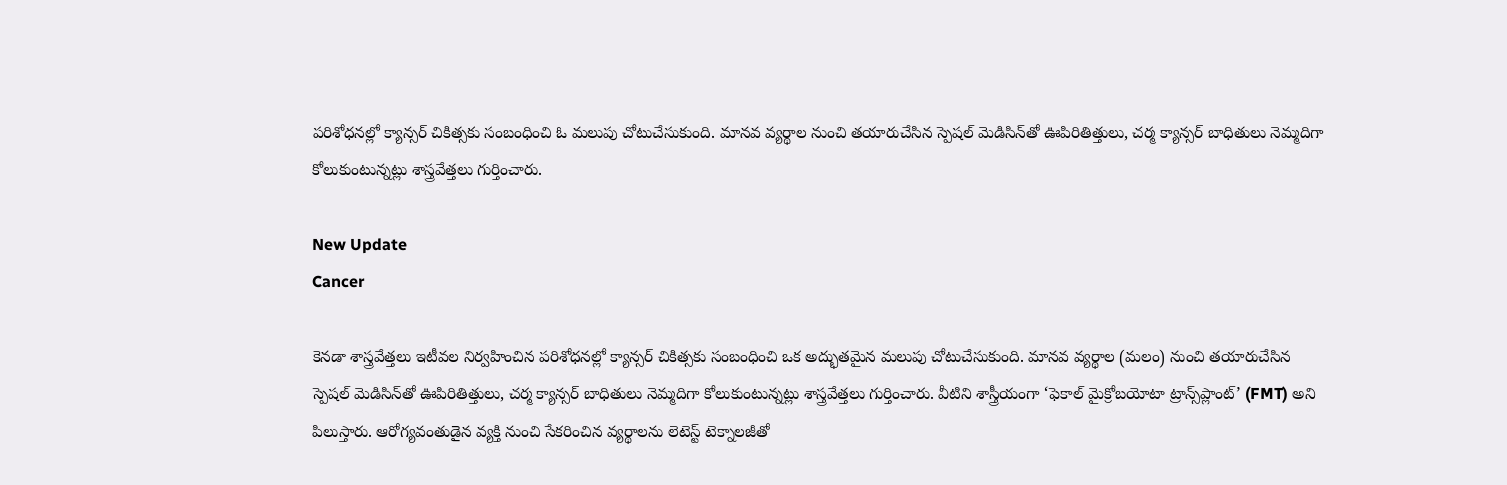పరిశోధనల్లో క్యాన్సర్ చికిత్సకు సంబంధించి ఓ మలుపు చోటుచేసుకుంది. మానవ వ్యర్థాల నుంచి తయారుచేసిన స్పెషల్ మెడిసిన్‌తో ఊపిరితిత్తులు, చర్మ క్యాన్సర్ బాధితులు నెమ్మదిగా కోలుకుంటున్నట్లు శాస్త్రవేత్తలు గుర్తించారు.

New Update
Cancer

కెనడా శాస్త్రవేత్తలు ఇటీవల నిర్వహించిన పరిశోధనల్లో క్యాన్సర్ చికిత్సకు సంబంధించి ఒక అద్భుతమైన మలుపు చోటుచేసుకుంది. మానవ వ్యర్థాల (మలం) నుంచి తయారుచేసిన స్పెషల్ మెడిసిన్‌తో ఊపిరితిత్తులు, చర్మ క్యాన్సర్ బాధితులు నెమ్మదిగా కోలుకుంటున్నట్లు శాస్త్రవేత్తలు గుర్తించారు. వీటిని శాస్త్రీయంగా ‘ఫెకాల్ మైక్రోబయోటా ట్రాన్స్‌ప్లాంట్’ (FMT) అని పిలుస్తారు. ఆరోగ్యవంతుడైన వ్యక్తి నుంచి సేకరించిన వ్యర్థాలను లెటెస్ట్ టెక్నాలజీతో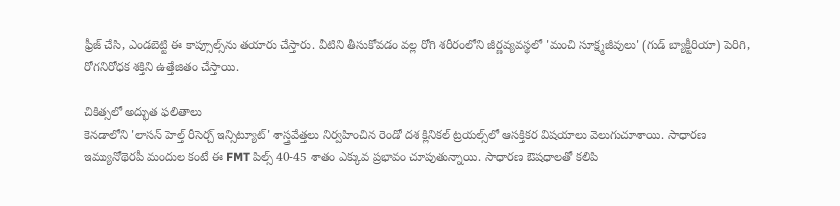ఫ్రీజ్ చేసి, ఎండబెట్టి ఈ కాప్సూల్స్‌ను తయారు చేస్తారు. వీటిని తీసుకోవడం వల్ల రోగి శరీరంలోని జీర్ణవ్యవస్థలో 'మంచి సూక్ష్మజీవులు' (గుడ్ బ్యాక్టీరియా) పెరిగి, రోగనిరోధక శక్తిని ఉత్తేజితం చేస్తాయి.

చికిత్సలో అద్భుత ఫలితాలు
కెనడాలోని 'లాసన్ హెల్త్ రీసెర్చ్ ఇన్సిట్యూట్' శాస్త్రవేత్తలు నిర్వహించిన రెండో దశ క్లినికల్ ట్రయల్స్‌లో ఆసక్తికర విషయాలు వెలుగుచూశాయి. సాధారణ ఇమ్యునోథెరపీ మందుల కంటే ఈ FMT పిల్స్ 40-45 శాతం ఎక్కువ ప్రభావం చూపుతున్నాయి. సాధారణ ఔషధాలతో కలిపి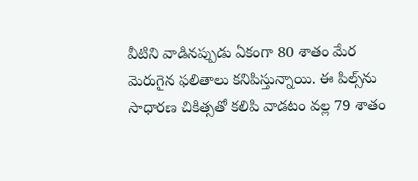వీటిని వాడినప్పుడు ఏకంగా 80 శాతం మేర మెరుగైన ఫలితాలు కనిపిస్తున్నాయి. ఈ పిల్స్‌ను సాధారణ చికిత్సతో కలిపి వాడటం వల్ల 79 శాతం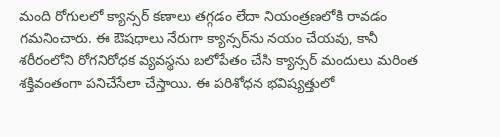మంది రోగులలో క్యాన్సర్ కణాలు తగ్గడం లేదా నియంత్రణలోకి రావడం గమనించారు. ఈ ఔషధాలు నేరుగా క్యాన్సర్‌ను నయం చేయవు, కానీ శరీరంలోని రోగనిరోధక వ్యవస్థను బలోపేతం చేసి క్యాన్సర్ మందులు మరింత శక్తివంతంగా పనిచేసేలా చేస్తాయి. ఈ పరిశోధన భవిష్యత్తులో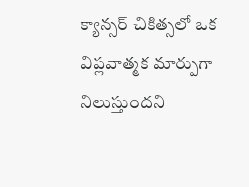క్యాన్సర్ చికిత్సలో ఒక విప్లవాత్మక మార్పుగా నిలుస్తుందని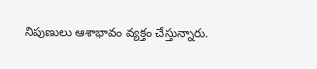నిపుణులు ఆశాభావం వ్యక్తం చేస్తున్నారు.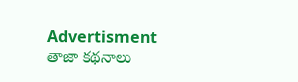Advertisment
తాజా కథనాలు